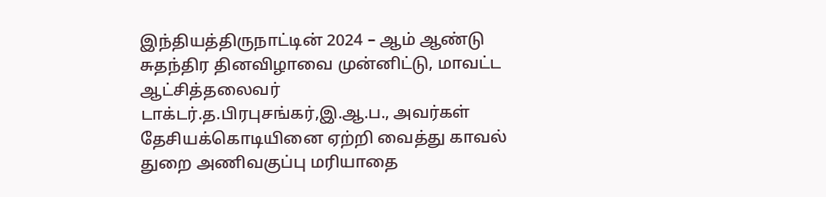இந்தியத்திருநாட்டின் 2024 – ஆம் ஆண்டு சுதந்திர தினவிழாவை முன்னிட்டு, மாவட்ட ஆட்சித்தலைவர் டாக்டர்.த.பிரபுசங்கர்,இ.ஆ.ப., அவர்கள் தேசியக்கொடியினை ஏற்றி வைத்து காவல் துறை அணிவகுப்பு மரியாதை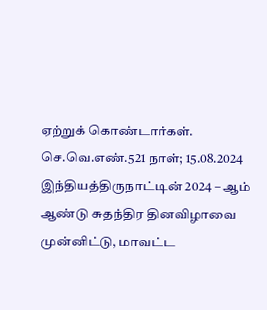ஏற்றுக் கொண்டார்கள். செ.வெ.எண்.521 நாள்; 15.08.2024
இந்தியத்திருநாட்டின் 2024 – ஆம் ஆண்டு சுதந்திர தினவிழாவை முன்னிட்டு, மாவட்ட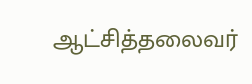ஆட்சித்தலைவர்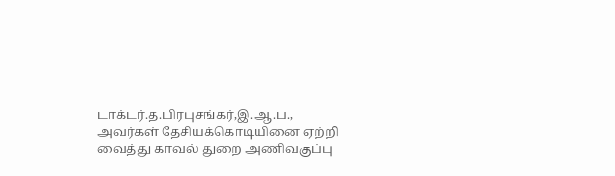டாக்டர்.த.பிரபுசங்கர்,இ.ஆ.ப., அவர்கள் தேசியக்கொடியினை ஏற்றி வைத்து காவல் துறை அணிவகுப்பு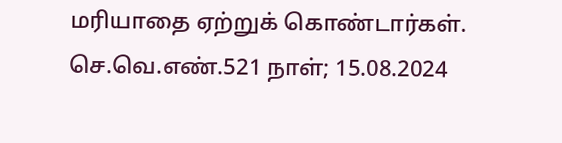மரியாதை ஏற்றுக் கொண்டார்கள். செ.வெ.எண்.521 நாள்; 15.08.2024